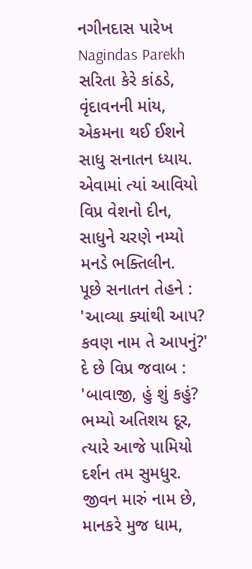નગીનદાસ પારેખ
Nagindas Parekh
સરિતા કેરે કાંઠડે, વૃંદાવનની માંય,
એકમના થઈ ઈશને સાધુ સનાતન ધ્યાય.
એવામાં ત્યાં આવિયો વિપ્ર વેશનો દીન,
સાધુને ચરણે નમ્યો મનડે ભક્તિલીન.
પૂછે સનાતન તેહને : 'આવ્યા ક્યાંથી આપ?
કવણ નામ તે આપનું?' દે છે વિપ્ર જવાબ :
'બાવાજી, હું શું કહું? ભમ્યો અતિશય દૂર,
ત્યારે આજે પામિયો દર્શન તમ સુમધુર.
જીવન મારું નામ છે, માનકરે મુજ ધામ,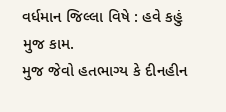વર્ધમાન જિલ્લા વિષે : હવે કહું મુજ કામ.
મુજ જેવો હતભાગ્ય કે દીનહીન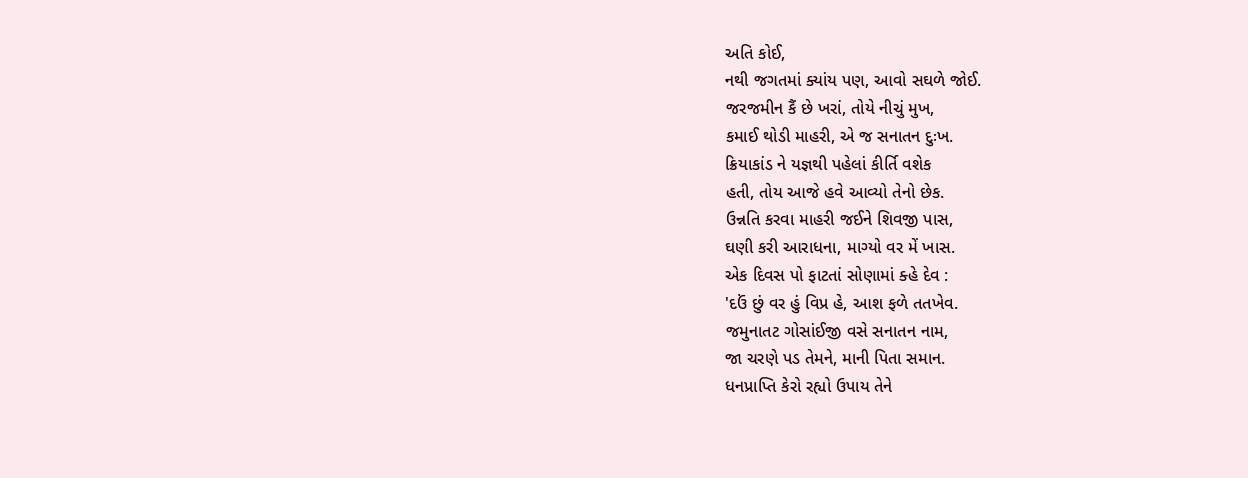અતિ કોઈ,
નથી જગતમાં ક્યાંય પણ, આવો સઘળે જોઈ.
જરજમીન કૈં છે ખરાં, તોયે નીચું મુખ,
કમાઈ થોડી માહરી, એ જ સનાતન દુઃખ.
ક્રિયાકાંડ ને યજ્ઞથી પહેલાં કીર્તિ વશેક
હતી, તોય આજે હવે આવ્યો તેનો છેક.
ઉન્નતિ કરવા માહરી જઈને શિવજી પાસ,
ઘણી કરી આરાધના, માગ્યો વર મેં ખાસ.
એક દિવસ પો ફાટતાં સોણામાં ક્હે દેવ :
'દઉં છું વર હું વિપ્ર હે, આશ ફળે તતખેવ.
જમુનાતટ ગોસાંઈજી વસે સનાતન નામ,
જા ચરણે પડ તેમને, માની પિતા સમાન.
ધનપ્રાપ્તિ કેરો રહ્યો ઉપાય તેને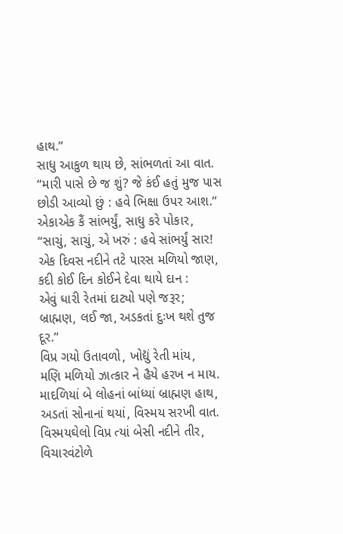હાથ.”
સાધુ આકુળ થાય છે, સાંભળતાં આ વાત.
“મારી પાસે છે જ શું? જે કંઈ હતું મુજ પાસ
છોડી આવ્યો છું : હવે ભિક્ષા ઉપર આશ.”
એકાએક કૈં સાંભર્યું, સાધુ કરે પોકાર,
“સાચું, સાચું, એ ખરું : હવે સાંભર્યું સાર!
એક દિવસ નદીને તટે પારસ મળિયો જાણ,
કદી કોઈ દિન કોઈને દેવા થાયે દાન :
એવું ધારી રેતમાં દાટ્યો પણે જરૂર;
બ્રાહ્મણ, લઈ જા, અડકતાં દુઃખ થશે તુજ દૂર.”
વિપ્ર ગયો ઉતાવળો, ખોદ્યું રેતી માંય,
મણિ મળિયો ઝાત્કાર ને હૈયે હરખ ન માય.
માદળિયાં બે લોહનાં બાંધ્યાં બ્રાહ્મણ હાથ,
અડતાં સોનાનાં થયાં, વિસ્મય સરખી વાત.
વિસ્મયઘેલો વિપ્ર ત્યાં બેસી નદીને તીર,
વિચારવંટોળે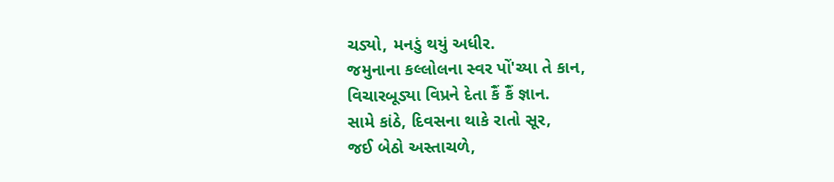ચડ્યો, મનડું થયું અધીર.
જમુનાના કલ્લોલના સ્વર પોં'ચ્યા તે કાન,
વિચારબૂડ્યા વિપ્રને દેતા કૈં કૈં જ્ઞાન.
સામે કાંઠે, દિવસના થાકે રાતો સૂર,
જઈ બેઠો અસ્તાચળે,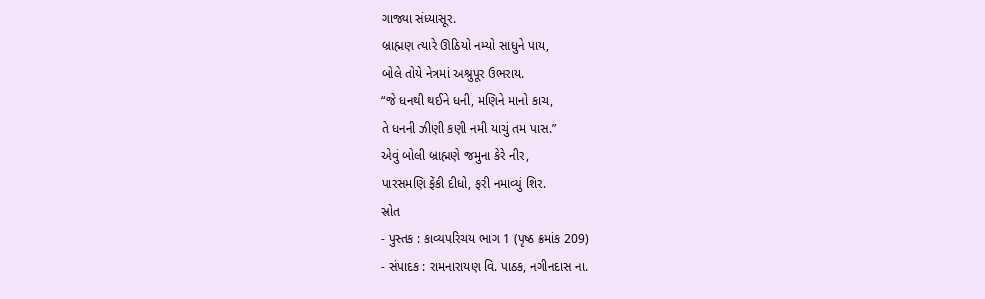ગાજ્યા સંધ્યાસૂર.
બ્રાહ્મણ ત્યારે ઊઠિયો નમ્યો સાધુને પાય,
બોલે તોયે નેત્રમાં અશ્રુપૂર ઉભરાય.
“જે ધનથી થઈને ધની, મણિને માનો કાચ,
તે ધનની ઝીણી કણી નમી યાચું તમ પાસ.”
એવું બોલી બ્રાહ્મણે જમુના કેરે નીર,
પારસમણિ ફેંકી દીધો, ફરી નમાવ્યું શિર.
સ્રોત
- પુસ્તક : કાવ્યપરિચય ભાગ 1 (પૃષ્ઠ ક્રમાંક 209)
- સંપાદક : રામનારાયણ વિ. પાઠક, નગીનદાસ ના.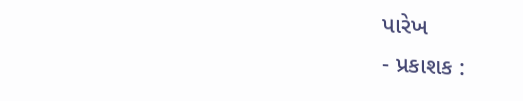પારેખ
- પ્રકાશક :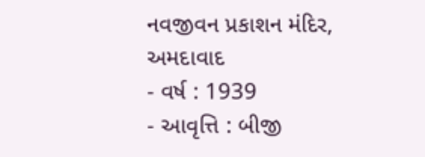નવજીવન પ્રકાશન મંદિર, અમદાવાદ
- વર્ષ : 1939
- આવૃત્તિ : બીજી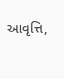આવૃત્તિ,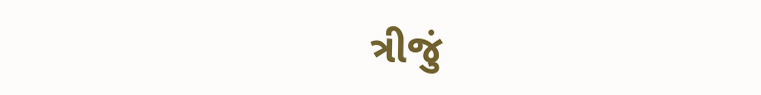ત્રીજું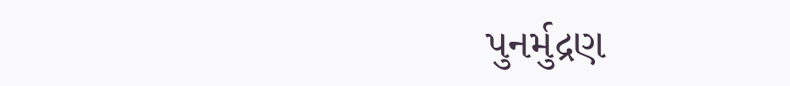પુનર્મુદ્રણ